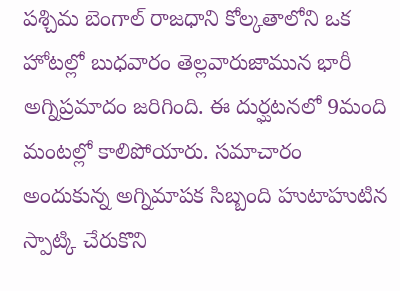పశ్చిమ బెంగాల్ రాజధాని కోల్కతాలోని ఒక హోటల్లో బుధవారం తెల్లవారుజామున భారీ అగ్నిప్రమాదం జరిగింది. ఈ దుర్ఘటనలో 9మంది మంటల్లో కాలిపోయారు. సమాచారం అందుకున్న అగ్నిమాపక సిబ్బంది హుటాహుటిన స్పాట్కి చేరుకొని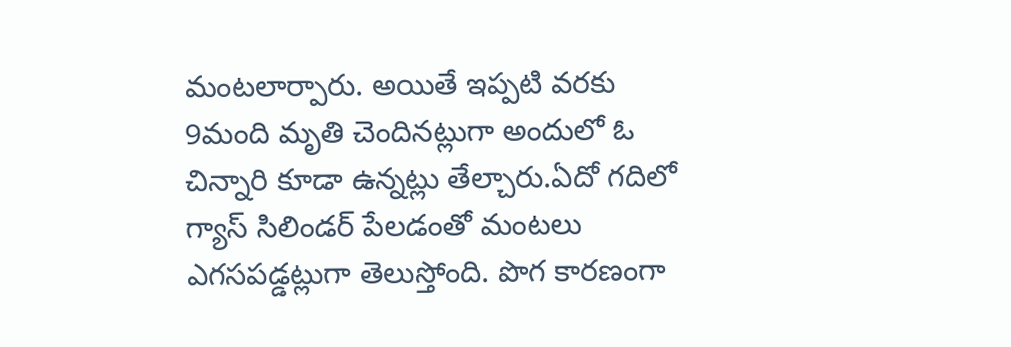మంటలార్పారు. అయితే ఇప్పటి వరకు 9మంది మృతి చెందినట్లుగా అందులో ఓ చిన్నారి కూడా ఉన్నట్లు తేల్చారు.ఏదో గదిలో గ్యాస్ సిలిండర్ పేలడంతో మంటలు ఎగసపడ్డట్లుగా తెలుస్తోంది. పొగ కారణంగా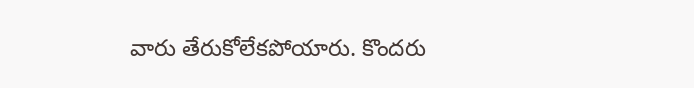వారు తేరుకోలేకపోయారు. కొందరు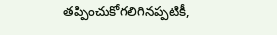తప్పించుకోగలిగినప్పటికీ,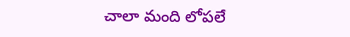చాలా మంది లోపలే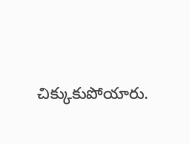చిక్కుకుపోయారు.